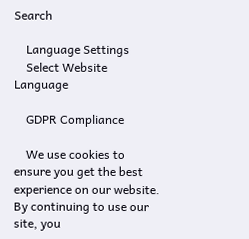Search

    Language Settings
    Select Website Language

    GDPR Compliance

    We use cookies to ensure you get the best experience on our website. By continuing to use our site, you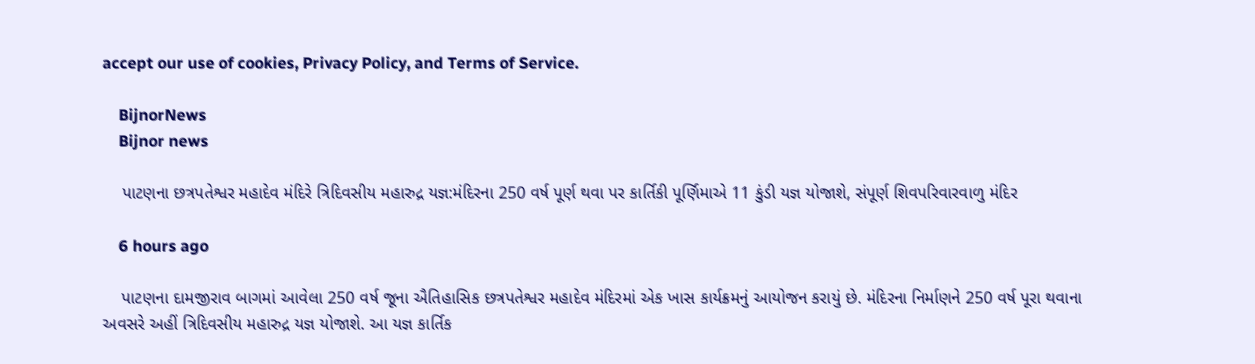accept our use of cookies, Privacy Policy, and Terms of Service.

    BijnorNews
    Bijnor news

    પાટણના છત્રપતેશ્વર મહાદેવ મંદિરે ત્રિદિવસીય મહારુદ્ર યજ્ઞ:મંદિરના 250 વર્ષ પૂર્ણ થવા પર કાર્તિકી પૂર્ણિમાએ 11 કુંડી યજ્ઞ યોજાશે, સંપૂર્ણ શિવપરિવારવાળુ મંદિર

    6 hours ago

    પાટણના દામજીરાવ બાગમાં આવેલા 250 વર્ષ જૂના ઐતિહાસિક છત્રપતેશ્વર મહાદેવ મંદિરમાં એક ખાસ કાર્યક્રમનું આયોજન કરાયું છે. મંદિરના નિર્માણને 250 વર્ષ પૂરા થવાના અવસરે અહીં ત્રિદિવસીય મહારુદ્ર યજ્ઞ યોજાશે. આ યજ્ઞ કાર્તિક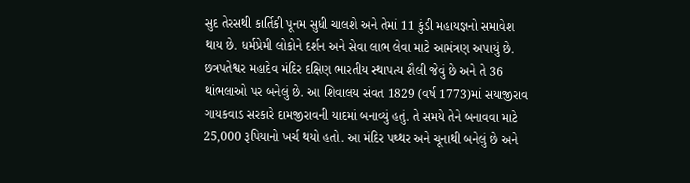સુદ તેરસથી કાર્તિકી પૂનમ સુધી ચાલશે અને તેમાં 11 કુંડી મહાયજ્ઞનો સમાવેશ થાય છે. ધર્મપ્રેમી લોકોને દર્શન અને સેવા લાભ લેવા માટે આમંત્રણ અપાયું છે. છત્રપતેશ્વર મહાદેવ મંદિર દક્ષિણ ભારતીય સ્થાપત્ય શૈલી જેવું છે અને તે 36 થાંભલાઓ પર બનેલું છે. આ શિવાલય સંવત 1829 (વર્ષ 1773)માં સયાજીરાવ ગાયકવાડ સરકારે દામજીરાવની યાદમાં બનાવ્યું હતું. તે સમયે તેને બનાવવા માટે 25,000 રૂપિયાનો ખર્ચ થયો હતો. આ મંદિર પથ્થર અને ચૂનાથી બનેલું છે અને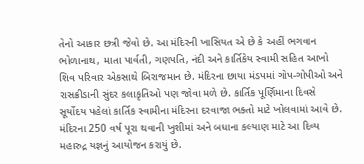તેનો આકાર છત્રી જેવો છે. આ મંદિરની ખાસિયત એ છે કે અહીં ભગવાન ભોળાનાથ, માતા પાર્વતી, ગણપતિ, નંદી અને કાર્તિકેય સ્વામી સહિત આખો શિવ પરિવાર એકસાથે બિરાજમાન છે. મંદિરના છાયા મંડપમાં ગોપ-ગોપીઓ અને રાસક્રીડાની સુંદર કલાકૃતિઓ પણ જોવા મળે છે. કાર્તિક પૂર્ણિમાના દિવસે સૂર્યોદય પહેલાં કાર્તિક સ્વામીના મંદિરના દરવાજા ભક્તો માટે ખોલવામાં આવે છે. મંદિરના 250 વર્ષ પૂરા થવાની ખુશીમાં અને બધાના કલ્યાણ માટે આ દિવ્ય મહારુદ્ર યજ્ઞનું આયોજન કરાયું છે.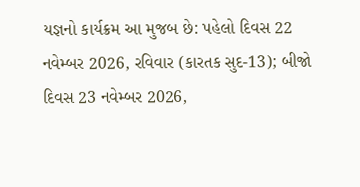યજ્ઞનો કાર્યક્રમ આ મુજબ છે: પહેલો દિવસ 22 નવેમ્બર 2026, રવિવાર (કારતક સુદ-13); બીજો દિવસ 23 નવેમ્બર 2026,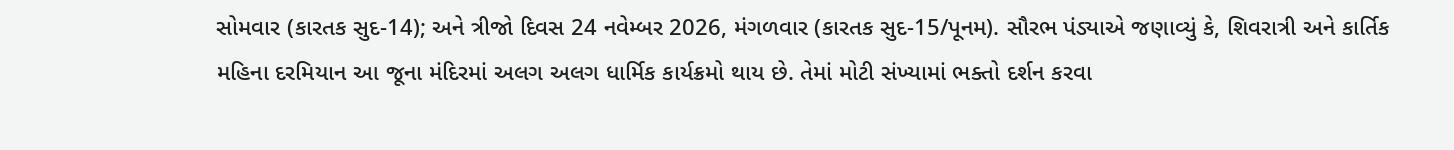સોમવાર (કારતક સુદ-14); અને ત્રીજો દિવસ 24 નવેમ્બર 2026, મંગળવાર (કારતક સુદ-15/પૂનમ). સૌરભ પંડ્યાએ જણાવ્યું કે, શિવરાત્રી અને કાર્તિક મહિના દરમિયાન આ જૂના મંદિરમાં અલગ અલગ ધાર્મિક કાર્યક્રમો થાય છે. તેમાં મોટી સંખ્યામાં ભક્તો દર્શન કરવા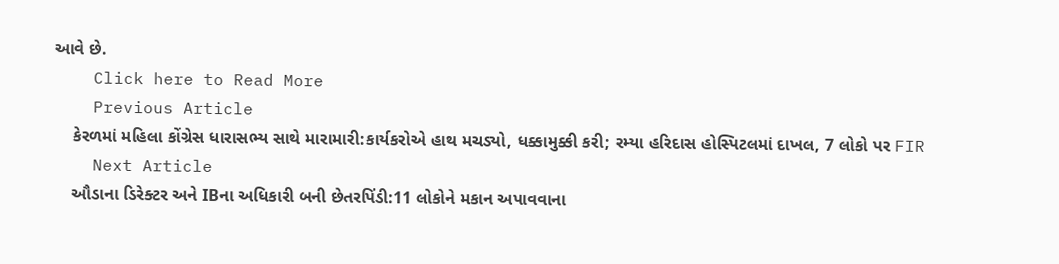આવે છે.
    Click here to Read More
    Previous Article
    કેરળમાં મહિલા કોંગ્રેસ ધારાસભ્ય સાથે મારામારી:કાર્યકરોએ હાથ મચડ્યો, ધક્કામુક્કી કરી; રમ્યા હરિદાસ હોસ્પિટલમાં દાખલ, 7 લોકો પર FIR
    Next Article
    ઔડાના ડિરેક્ટર અને IBના અધિકારી બની છેતરપિંડી:11 લોકોને મકાન અપાવવાના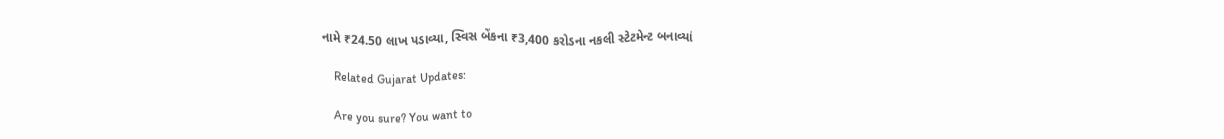નામે ₹24.50 લાખ પડાવ્યા, સ્વિસ બેંકના ₹3,400 કરોડના નકલી સ્ટેટમેન્ટ બનાવ્યાં

    Related Gujarat Updates:

    Are you sure? You want to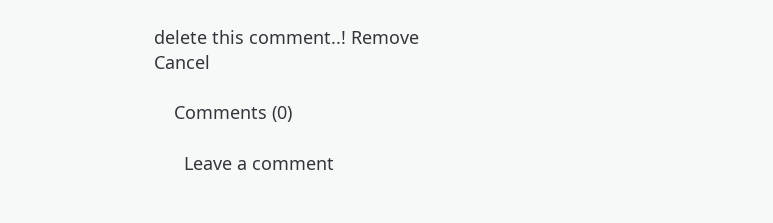delete this comment..! Remove Cancel

    Comments (0)

      Leave a comment